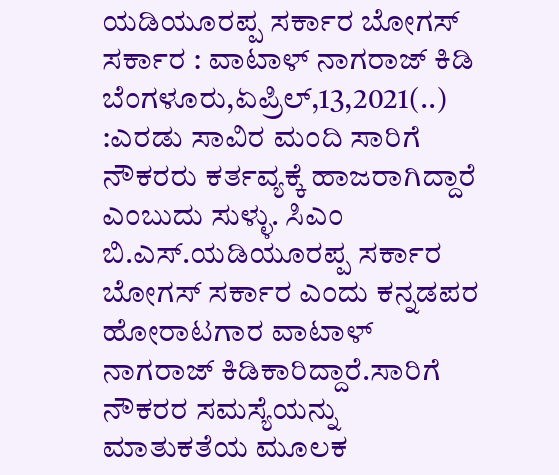ಯಡಿಯೂರಪ್ಪ ಸರ್ಕಾರ ಬೋಗಸ್ ಸರ್ಕಾರ : ವಾಟಾಳ್ ನಾಗರಾಜ್ ಕಿಡಿ ಬೆಂಗಳೂರು,ಏಪ್ರಿಲ್,13,2021(..) :ಎರಡು ಸಾವಿರ ಮಂದಿ ಸಾರಿಗೆ ನೌಕರರು ಕರ್ತವ್ಯಕ್ಕೆ ಹಾಜರಾಗಿದ್ದಾರೆ ಎಂಬುದು ಸುಳ್ಳು. ಸಿಎಂ ಬಿ.ಎಸ್.ಯಡಿಯೂರಪ್ಪ ಸರ್ಕಾರ ಬೋಗಸ್ ಸರ್ಕಾರ ಎಂದು ಕನ್ನಡಪರ ಹೋರಾಟಗಾರ ವಾಟಾಳ್ ನಾಗರಾಜ್ ಕಿಡಿಕಾರಿದ್ದಾರೆ.ಸಾರಿಗೆ ನೌಕರರ ಸಮಸ್ಯೆಯನ್ನು ಮಾತುಕತೆಯ ಮೂಲಕ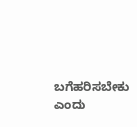ಬಗೆಹರಿಸಬೇಕು ಎಂದು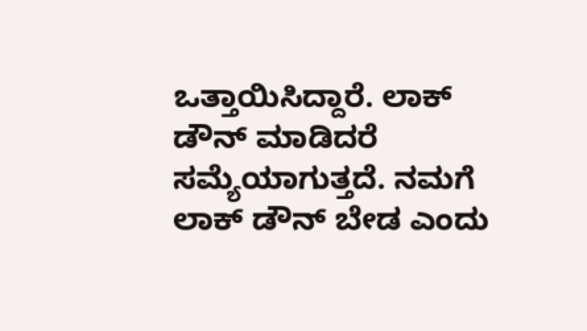ಒತ್ತಾಯಿಸಿದ್ದಾರೆ. ಲಾಕ್ ಡೌನ್ ಮಾಡಿದರೆ ಸಮ್ಯೆಯಾಗುತ್ತದೆ. ನಮಗೆ ಲಾಕ್ ಡೌನ್ ಬೇಡ ಎಂದು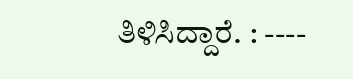ತಿಳಿಸಿದ್ದಾರೆ. : ----